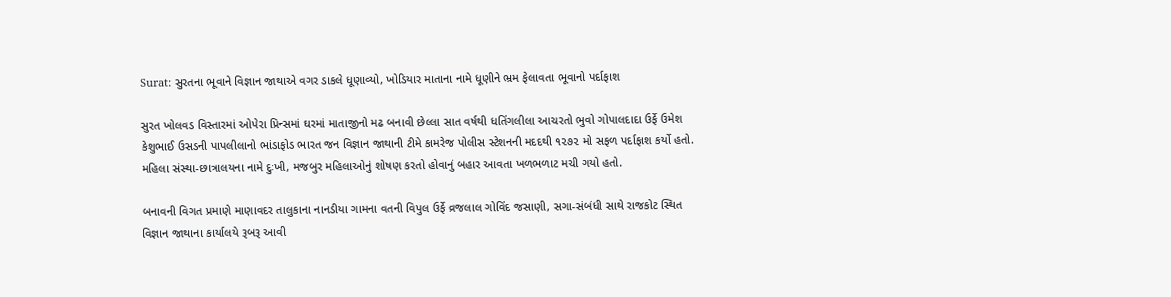Surat: સુરતના ભૂવાને વિજ્ઞાન જાથાએ વગર ડાકલે ધૂણાવ્યો, ખોડિયાર માતાના નામે ધૂણીને ભ્રમ ફેલાવતા ભૂવાનો પર્દાફાશ

સુરત ખોલવડ વિસ્તારમાં ઓપેરા પ્રિન્સમાં ઘરમાં માતાજીનો મઢ બનાવી છેલ્લા સાત વર્ષથી ધતિંગલીલા આચરતો ભુવો ગોપાલદાદા ઉર્ફે ઉમેશ કેશુભાઈ ઉસડની પાપલીલાનો ભાંડાફોડ ભારત જન વિજ્ઞાન જાથાની ટીમે કામરેજ પોલીસ સ્ટેશનની મદદથી ૧૨૭૨ મો સફળ પર્દાફાશ કર્યો હતો. મહિલા સંસ્થા-છાત્રાલયના નામે દુઃખી, મજબુર મહિલાઓનું શોષણ કરતો હોવાનું બહાર આવતા ખળભળાટ મચી ગયો હતો.

બનાવની વિગત પ્રમાણે માણાવદર તાલુકાના નાનડીયા ગામના વતની વિપુલ ઉર્ફે વ્રજલાલ ગોવિંદ જસાણી, સગા-સંબંધી સાથે રાજકોટ સ્થિત વિજ્ઞાન જાથાના કાર્યાલયે રૂબરૂ આવી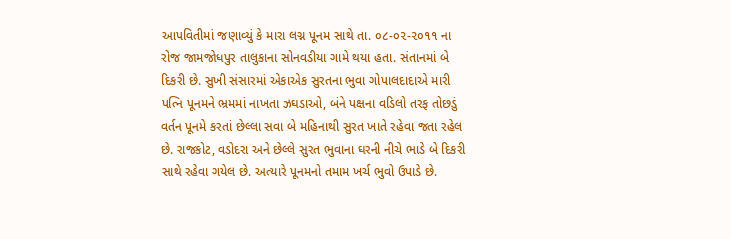આપવિતીમાં જણાવ્યું કે મારા લગ્ન પૂનમ સાથે તા. ૦૮-૦૨-૨૦૧૧ ના રોજ જામજોધપુર તાલુકાના સોનવડીયા ગામે થયા હતા. સંતાનમાં બે દિકરી છે. સુખી સંસારમાં એકાએક સુરતના ભુવા ગોપાલદાદાએ મારી પત્નિ પૂનમને ભ્રમમાં નાખતા ઝઘડાઓ, બંને પક્ષના વડિલો તરફ તોછડું વર્તન પૂનમે કરતાં છેલ્લા સવા બે મહિનાથી સુરત ખાતે રહેવા જતા રહેલ છે. રાજકોટ, વડોદરા અને છેલ્લે સુરત ભુવાના ઘરની નીચે ભાડે બે દિકરી સાથે રહેવા ગયેલ છે. અત્યારે પૂનમનો તમામ ખર્ચ ભુવો ઉપાડે છે.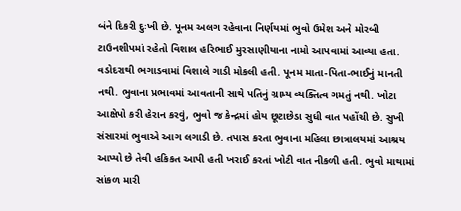બંને દિકરી દુઃખી છે. પૂનમ અલગ રહેવાના નિર્ણયમાં ભુવો ઉમેશ અને મોરબી ટાઉનશીપમાં રહેતો વિશાલ હરિભાઈ મુરસાણીયાના નામો આપવામાં આવ્યા હતા. વડોદરાથી ભગાડવામાં વિશાલે ગાડી મોકલી હતી. પૂનમ માતા-પિતા-ભાઈનું માનતી નથી. ભુવાના પ્રભાવમાં આવતાની સાથે પતિનું ગ્રામ્ય વ્યક્તિત્વ ગમતું નથી. ખોટા આક્ષેપો કરી હેરાન કરવું, ભુવો જ કેન્દ્રમાં હોય છૂટાછેડા સુધી વાત પહોંચી છે. સુખી સંસારમાં ભુવાએ આગ લગાડી છે. તપાસ કરતા ભુવાના મહિલા છાત્રાલયમાં આશ્રય આપ્યો છે તેવી હકિકત આપી હતી ખરાઈ કરતાં ખોટી વાત નીકળી હતી. ભુવો માથામાં સાંકળ મારી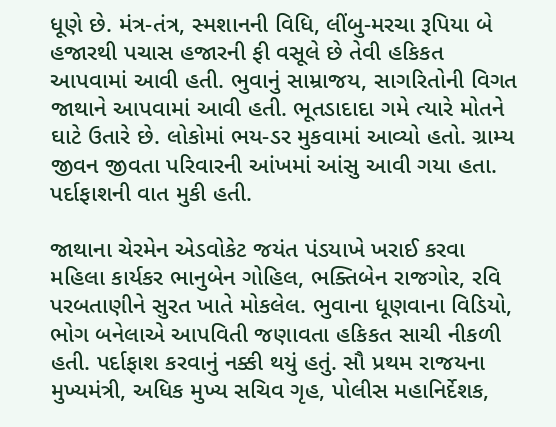ધૂણે છે. મંત્ર-તંત્ર, સ્મશાનની વિધિ, લીંબુ-મરચા રૂપિયા બે હજારથી પચાસ હજારની ફી વસૂલે છે તેવી હકિકત આપવામાં આવી હતી. ભુવાનું સામ્રાજય, સાગરિતોની વિગત જાથાને આપવામાં આવી હતી. ભૂતડાદાદા ગમે ત્યારે મોતને ઘાટે ઉતારે છે. લોકોમાં ભય-ડર મુકવામાં આવ્યો હતો. ગ્રામ્ય જીવન જીવતા પરિવારની આંખમાં આંસુ આવી ગયા હતા. પર્દાફાશની વાત મુકી હતી.

જાથાના ચેરમેન એડવોકેટ જયંત પંડયાખે ખરાઈ કરવા મહિલા કાર્યકર ભાનુબેન ગોહિલ, ભક્તિબેન રાજગોર, રવિ પરબતાણીને સુરત ખાતે મોકલેલ. ભુવાના ધૂણવાના વિડિયો, ભોગ બનેલાએ આપવિતી જણાવતા હકિકત સાચી નીકળી હતી. પર્દાફાશ કરવાનું નક્કી થયું હતું. સૌ પ્રથમ રાજયના મુખ્યમંત્રી, અધિક મુખ્ય સચિવ ગૃહ, પોલીસ મહાનિર્દેશક,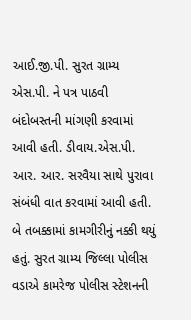આઈ.જી.પી. સુરત ગ્રામ્ય એસ.પી. ને પત્ર પાઠવી બંદોબસ્તની માંગણી કરવામાં આવી હતી. ડીવાય.એસ.પી. આર. આર. સરવૈયા સાથે પુરાવા સંબંધી વાત કરવામાં આવી હતી. બે તબક્કામાં કામગીરીનું નક્કી થયું હતું. સુરત ગ્રામ્ય જિલ્લા પોલીસ વડાએ કામરેજ પોલીસ સ્ટેશનની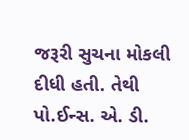જરૂરી સુચના મોકલી દીધી હતી. તેથી પો.ઈન્સ. એ. ડી.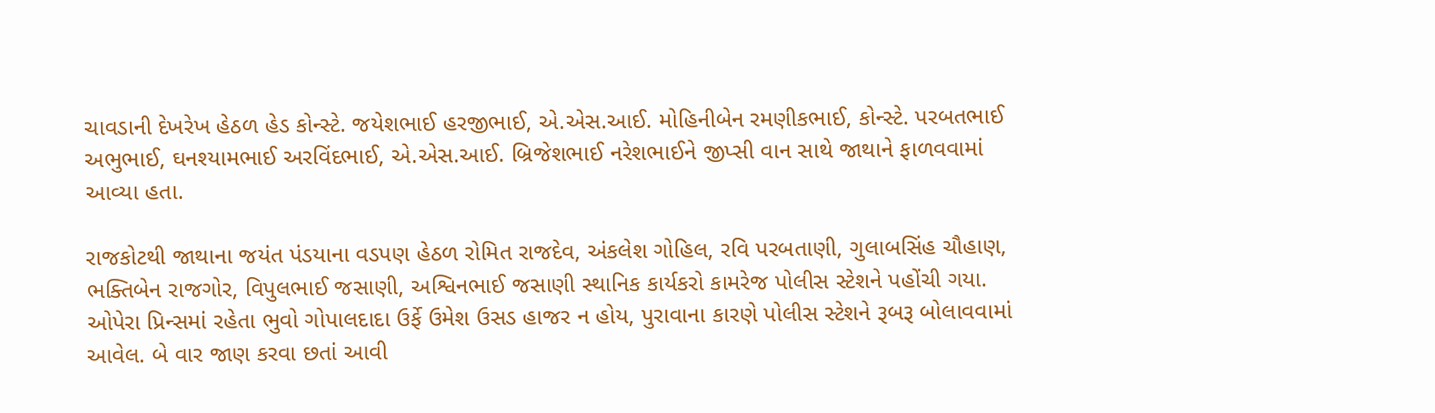ચાવડાની દેખરેખ હેઠળ હેડ કોન્સ્ટે. જયેશભાઈ હરજીભાઈ, એ.એસ.આઈ. મોહિનીબેન રમણીકભાઈ, કોન્સ્ટે. પરબતભાઈ અભુભાઈ, ઘનશ્યામભાઈ અરવિંદભાઈ, એ.એસ.આઈ. બ્રિજેશભાઈ નરેશભાઈને જીપ્સી વાન સાથે જાથાને ફાળવવામાં આવ્યા હતા.

રાજકોટથી જાથાના જયંત પંડયાના વડપણ હેઠળ રોમિત રાજદેવ, અંકલેશ ગોહિલ, રવિ પરબતાણી, ગુલાબસિંહ ચૌહાણ, ભક્તિબેન રાજગોર, વિપુલભાઈ જસાણી, અશ્વિનભાઈ જસાણી સ્થાનિક કાર્યકરો કામરેજ પોલીસ સ્ટેશને પહોંચી ગયા. ઓપેરા પ્રિન્સમાં રહેતા ભુવો ગોપાલદાદા ઉર્ફે ઉમેશ ઉસડ હાજર ન હોય, પુરાવાના કારણે પોલીસ સ્ટેશને રૂબરૂ બોલાવવામાં આવેલ. બે વાર જાણ કરવા છતાં આવી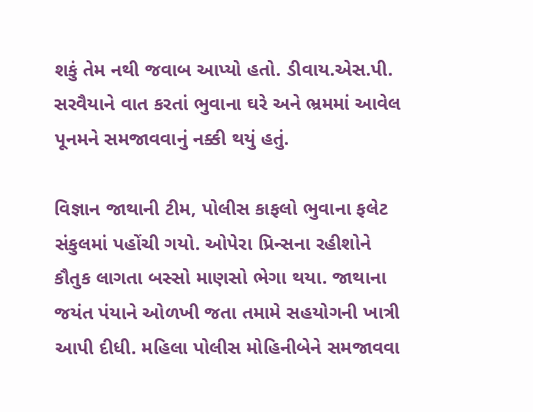શકું તેમ નથી જવાબ આપ્યો હતો. ડીવાય.એસ.પી. સરવૈયાને વાત કરતાં ભુવાના ઘરે અને ભ્રમમાં આવેલ પૂનમને સમજાવવાનું નક્કી થયું હતું.

વિજ્ઞાન જાથાની ટીમ, પોલીસ કાફલો ભુવાના ફલેટ સંકુલમાં પહોંચી ગયો. ઓપેરા પ્રિન્સના રહીશોને કૌતુક લાગતા બસ્સો માણસો ભેગા થયા. જાથાના જયંત પંયાને ઓળખી જતા તમામે સહયોગની ખાત્રી આપી દીધી. મહિલા પોલીસ મોહિનીબેને સમજાવવા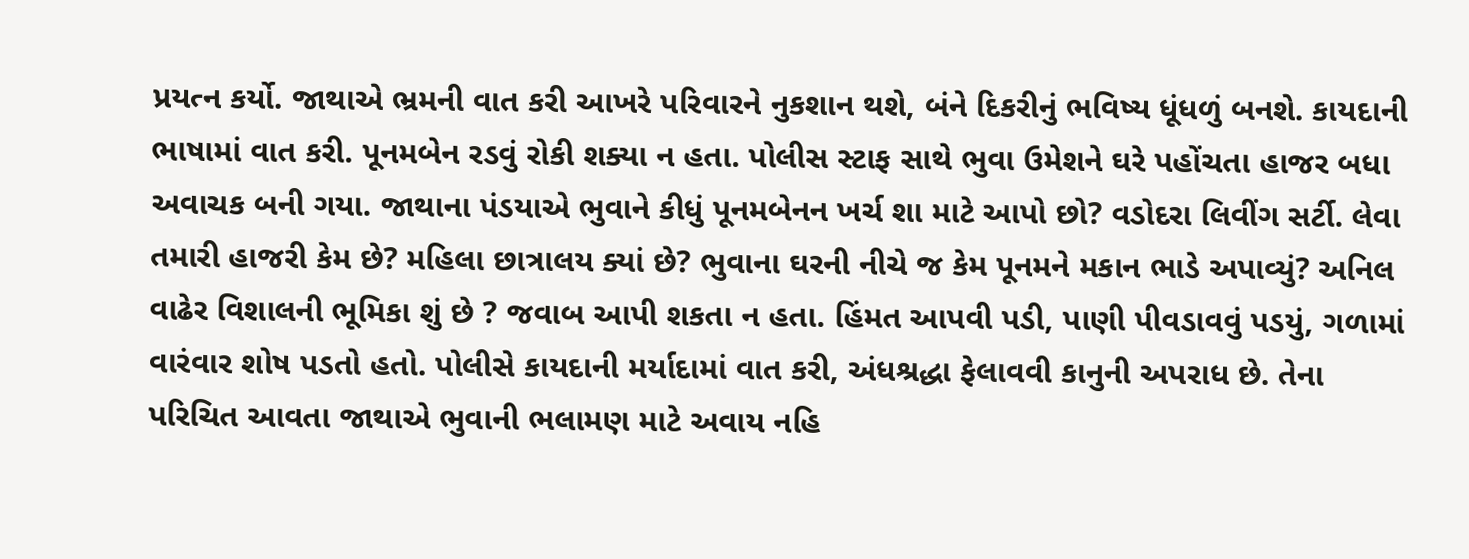પ્રયત્ન કર્યો. જાથાએ ભ્રમની વાત કરી આખરે પરિવારને નુકશાન થશે, બંને દિકરીનું ભવિષ્ય ધૂંધળું બનશે. કાયદાની ભાષામાં વાત કરી. પૂનમબેન રડવું રોકી શક્યા ન હતા. પોલીસ સ્ટાફ સાથે ભુવા ઉમેશને ઘરે પહોંચતા હાજર બધા અવાચક બની ગયા. જાથાના પંડયાએ ભુવાને કીધું પૂનમબેનન ખર્ચ શા માટે આપો છો? વડોદરા લિવીંગ સર્ટી. લેવા તમારી હાજરી કેમ છે? મહિલા છાત્રાલય ક્યાં છે? ભુવાના ઘરની નીચે જ કેમ પૂનમને મકાન ભાડે અપાવ્યું? અનિલ વાઢેર વિશાલની ભૂમિકા શું છે ? જવાબ આપી શકતા ન હતા. હિંમત આપવી પડી, પાણી પીવડાવવું પડયું, ગળામાં વારંવાર શોષ પડતો હતો. પોલીસે કાયદાની મર્યાદામાં વાત કરી, અંધશ્રદ્ધા ફેલાવવી કાનુની અપરાધ છે. તેના પરિચિત આવતા જાથાએ ભુવાની ભલામણ માટે અવાય નહિ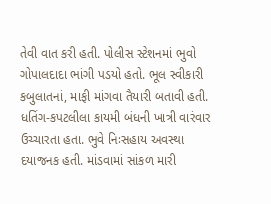તેવી વાત કરી હતી. પોલીસ સ્ટેશનમાં ભુવો ગોપાલદાદા ભાંગી પડયો હતો. ભૂલ સ્વીકારી કબુલાતનાં, માફી માંગવા તૈયારી બતાવી હતી. ધતિંગ-કપટલીલા કાયમી બંધની ખાત્રી વારંવાર ઉચ્ચારતા હતા. ભુવે નિઃસહાય અવસ્થા દયાજનક હતી. માંડવામાં સાંકળ મારી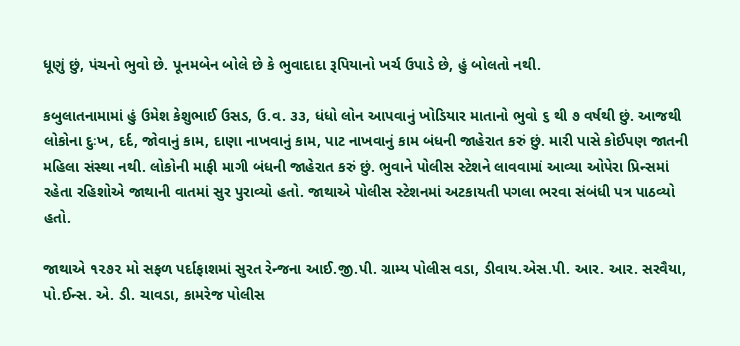ધૂણું છું, પંચનો ભુવો છે. પૂનમબેન બોલે છે કે ભુવાદાદા રૂપિયાનો ખર્ચ ઉપાડે છે, હું બોલતો નથી.

કબુલાતનામામાં હું ઉમેશ કેશુભાઈ ઉસડ, ઉ.વ. ૩૩, ધંધો લોન આપવાનું ખોડિયાર માતાનો ભુવો ૬ થી ૭ વર્ષથી છું. આજથી લોકોના દુઃખ, દર્દ, જોવાનું કામ, દાણા નાખવાનું કામ, પાટ નાખવાનું કામ બંધની જાહેરાત કરું છું. મારી પાસે કોઈપણ જાતની મહિલા સંસ્થા નથી. લોકોની માફી માગી બંધની જાહેરાત કરું છું. ભુવાને પોલીસ સ્ટેશને લાવવામાં આવ્યા ઓપેરા પ્રિન્સમાં રહેતા રહિશોએ જાથાની વાતમાં સુર પુરાવ્યો હતો. જાથાએ પોલીસ સ્ટેશનમાં અટકાયતી પગલા ભરવા સંબંધી પત્ર પાઠવ્યો હતો.

જાથાએ ૧૨૭૨ મો સફળ પર્દાફાશમાં સુરત રેન્જના આઈ.જી.પી. ગ્રામ્ય પોલીસ વડા, ડીવાય.એસ.પી. આર. આર. સરવૈયા, પો.ઈન્સ. એ. ડી. ચાવડા, કામરેજ પોલીસ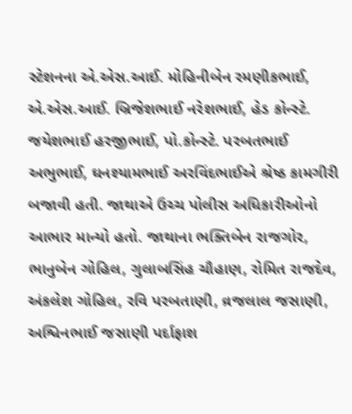સ્ટેશનના એ.એસ.આઈ. મોહિનીબેન રમણીકભાઈ, એ.એસ.આઈ. બ્રિજેશભાઈ નરેશભાઈ, હેડ કોન્સ્ટે. જયેશભાઈ હરજીભાઈ, પો.કોન્સ્ટે. પરબતભાઈ અભુભાઈ, ઘનશ્યામભાઈ અરવિંદભાઈએ શ્રેષ્ઠ કામગીરી બજાવી હતી. જાથાએ ઉચ્ચ પોલીસ અધિકારીઓનો આભાર માન્યો હતો. જાથાના ભક્તિબેન રાજગોર, ભાનુબેન ગોહિલ, ગુલાબસિંહ ચૌહાણ, રોમિત રાજદેવ, અંકલેશ ગોહિલ, રવિ પરબતાણી, વ્રજલાલ જસાણી, અશ્વિનભાઈ જસાણી પર્દાફાશ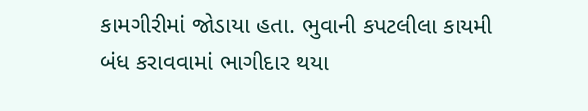કામગીરીમાં જોડાયા હતા. ભુવાની કપટલીલા કાયમી બંધ કરાવવામાં ભાગીદાર થયા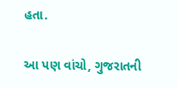હતા.

આ પણ વાંચો, ગુજરાતની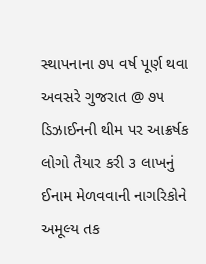સ્થાપનાના ૭૫ વર્ષ પૂર્ણ થવા અવસરે ગુજરાત @ ૭૫ ડિઝાઈનની થીમ પર આક્રર્ષક લોગો તૈયાર કરી ૩ લાખનું ઈનામ મેળવવાની નાગરિકોને અમૂલ્ય તક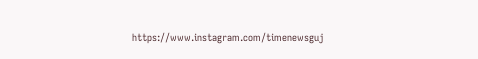https://www.instagram.com/timenewsguj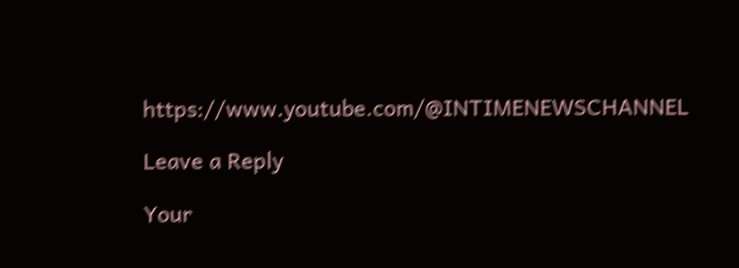https://www.youtube.com/@INTIMENEWSCHANNEL

Leave a Reply

Your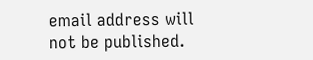email address will not be published.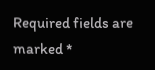Required fields are marked *